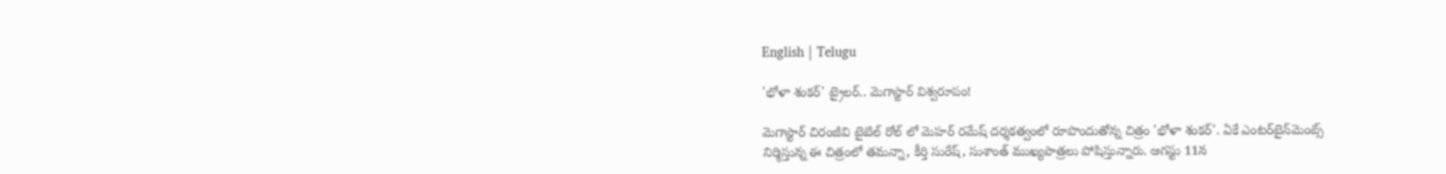English | Telugu

'భోళా శంకర్' ట్రైలర్.. మెగాస్టార్ విశ్వరూపం!

మెగాస్టార్ చిరంజీవి టైటిల్ రోల్ లో మెహర్ రమేష్ దర్శకత్వంలో రూపొందుతోన్న చిత్రం 'భోళా శంకర్'. ఏకే ఎంటర్‌టైన్‌మెంట్స్‌ నిర్మిస్తున్న ఈ చిత్రంలో తమన్నా, కీర్తి సురేష్, సుశాంత్ ముఖ్యపాత్రలు పోషిస్తున్నారు. ఆగస్టు 11న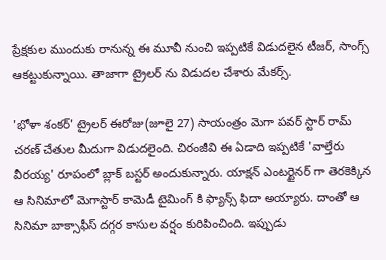ప్రేక్షకుల ముందుకు రానున్న ఈ మూవీ నుంచి ఇప్పటికే విడుదలైన టీజర్, సాంగ్స్ ఆకట్టుకున్నాయి. తాజాగా ట్రైలర్ ను విడుదల చేశారు మేకర్స్.

'భోళా శంకర్' ట్రైలర్ ఈరోజు(జూలై 27) సాయంత్రం మెగా పవర్ స్టార్ రామ్ చరణ్ చేతుల మీదుగా విడుదలైంది. చిరంజీవి ఈ ఏడాది ఇప్పటికే 'వాల్తేరు వీరయ్య' రూపంలో బ్లాక్ బస్టర్ అందుకున్నారు. యాక్షన్ ఎంటర్టైనర్ గా తెరకెక్కిన ఆ సినిమాలో మెగాస్టార్ కామెడీ టైమింగ్ కి ఫ్యాన్స్ ఫిదా అయ్యారు. దాంతో ఆ సినిమా బాక్సాఫీస్ దగ్గర కాసుల వర్షం కురిపించింది. ఇప్పుడు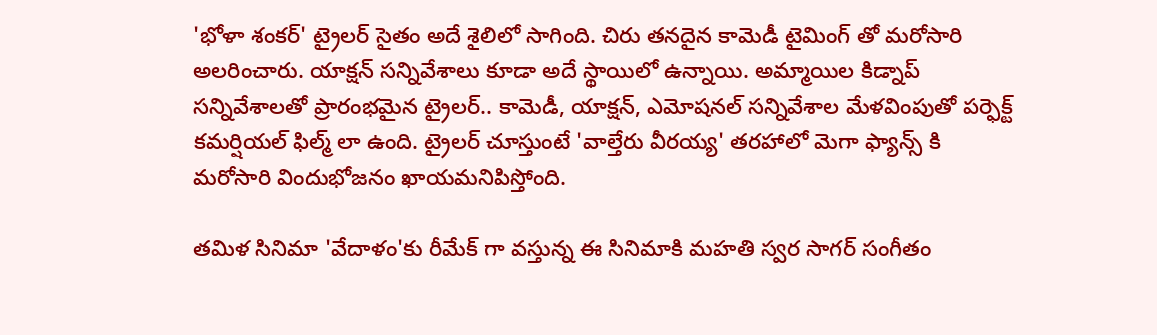'భోళా శంకర్' ట్రైలర్ సైతం అదే శైలిలో సాగింది. చిరు తనదైన కామెడీ టైమింగ్ తో మరోసారి అలరించారు. యాక్షన్ సన్నివేశాలు కూడా అదే స్థాయిలో ఉన్నాయి. అమ్మాయిల కిడ్నాప్ సన్నివేశాలతో ప్రారంభమైన ట్రైలర్.. కామెడీ, యాక్షన్, ఎమోషనల్ సన్నివేశాల మేళవింపుతో పర్ఫెక్ట్ కమర్షియల్ ఫిల్మ్ లా ఉంది. ట్రైలర్ చూస్తుంటే 'వాల్తేరు వీరయ్య' తరహాలో మెగా ఫ్యాన్స్ కి మరోసారి విందుభోజనం ఖాయమనిపిస్తోంది.

తమిళ సినిమా 'వేదాళం'కు రీమేక్ గా వస్తున్న ఈ సినిమాకి మహతి స్వర సాగర్‌ సంగీతం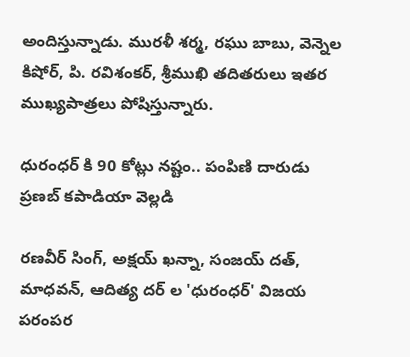అందిస్తున్నాడు. మురళీ శర్మ, రఘు బాబు, వెన్నెల కిషోర్, పి. రవిశంకర్, శ్రీముఖి తదితరులు ఇతర ముఖ్యపాత్రలు పోషిస్తున్నారు.

ధురంధర్ కి 90 కోట్లు నష్టం.. పంపిణి దారుడు ప్రణబ్ కపాడియా వెల్లడి

రణవీర్ సింగ్, అక్షయ్ ఖన్నా, సంజయ్ దత్, మాధవన్, ఆదిత్య దర్ ల 'ధురంధర్' విజయ పరంపర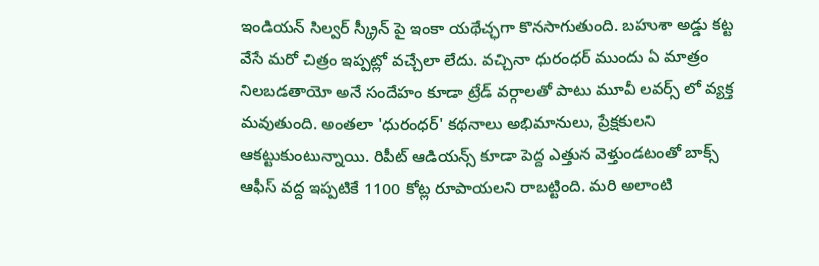ఇండియన్ సిల్వర్ స్క్రీన్ పై ఇంకా యథేచ్ఛగా కొనసాగుతుంది. బహుశా అడ్డు కట్ట వేసే మరో చిత్రం ఇప్పట్లో వచ్చేలా లేదు. వచ్చినా ధురంధర్ ముందు ఏ మాత్రం నిలబడతాయో అనే సందేహం కూడా ట్రేడ్ వర్గాలతో పాటు మూవీ లవర్స్ లో వ్యక్త మవుతుంది. అంతలా 'ధురంధర్' కథనాలు అభిమానులు, ప్రేక్షకులని ఆకట్టుకుంటున్నాయి. రిపీట్ ఆడియన్స్ కూడా పెద్ద ఎత్తున వెళ్తుండటంతో బాక్స్  ఆఫీస్ వద్ద ఇప్పటికే 1100 కోట్ల రూపాయలని రాబట్టింది. మరి అలాంటి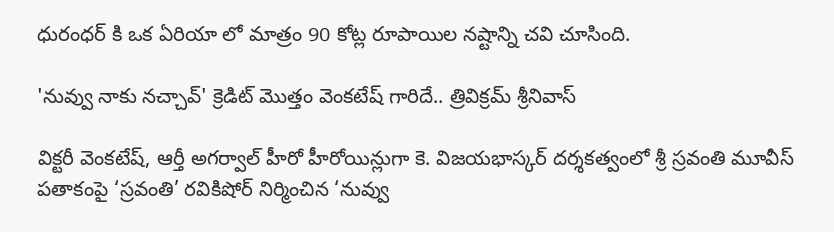ధురంధర్ కి ఒక ఏరియా లో మాత్రం 90 కోట్ల రూపాయిల నష్టాన్ని చవి చూసింది.

'నువ్వు నాకు నచ్చావ్' క్రెడిట్ మొత్తం వెంకటేష్ గారిదే.. త్రివిక్రమ్ శ్రీనివాస్

విక్టరీ వెంకటేష్, ఆర్తీ అగర్వాల్ హీరో హీరోయిన్లుగా కె. విజయభాస్కర్ దర్శకత్వంలో శ్రీ స్రవంతి మూవీస్ పతాకంపై ‘స్రవంతి’ రవికిషోర్ నిర్మించిన ‘నువ్వు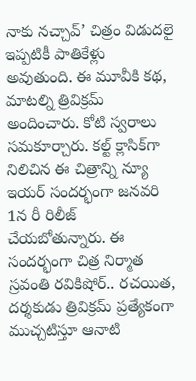నాకు నచ్చావ్’ చిత్రం విడుదలై ఇప్పటికీ పాతికేళ్లు అవుతుంది. ఈ మూవీకి కథ, మాటల్ని త్రివిక్రమ్ అందించారు. కోటి స్వరాలు సమకూర్చారు. కల్ట్ క్లాసిక్‌గా నిలిచిన ఈ చిత్రాన్ని న్యూ ఇయర్ సందర్భంగా జనవరి 1న రీ రిలీజ్ చేయబోతున్నారు. ఈ సందర్భంగా చిత్ర నిర్మాత స్రవంతి రవికిషోర్.. రచయిత, దర్శకుడు త్రివిక్రమ్ ప్రత్యేకంగా ముచ్చటిస్తూ ఆనాటి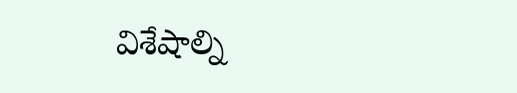విశేషాల్ని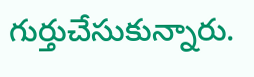గుర్తుచేసుకున్నారు.